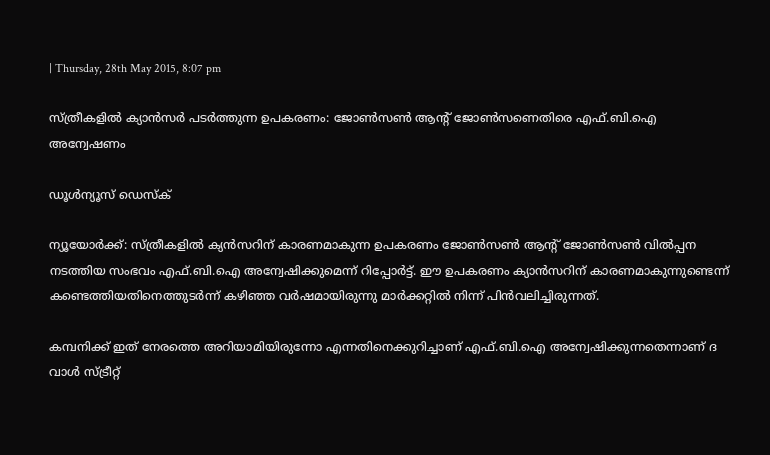| Thursday, 28th May 2015, 8:07 pm

സ്ത്രീകളില്‍ ക്യാന്‍സര്‍ പടര്‍ത്തുന്ന ഉപകരണം: ജോണ്‍സണ്‍ ആന്റ് ജോണ്‍സണെതിരെ എഫ്.ബി.ഐ അന്വേഷണം

ഡൂള്‍ന്യൂസ് ഡെസ്‌ക്

ന്യൂയോര്‍ക്ക്: സ്ത്രീകളില്‍ ക്യന്‍സറിന് കാരണമാകുന്ന ഉപകരണം ജോണ്‍സണ്‍ ആന്റ് ജോണ്‍സണ്‍ വില്‍പ്പന നടത്തിയ സംഭവം എഫ്.ബി.ഐ അന്വേഷിക്കുമെന്ന് റിപ്പോര്‍ട്ട്. ഈ ഉപകരണം ക്യാന്‍സറിന് കാരണമാകുന്നുണ്ടെന്ന് കണ്ടെത്തിയതിനെത്തുടര്‍ന്ന് കഴിഞ്ഞ വര്‍ഷമായിരുന്നു മാര്‍ക്കറ്റില്‍ നിന്ന് പിന്‍വലിച്ചിരുന്നത്.

കമ്പനിക്ക് ഇത് നേരത്തെ അറിയാമിയിരുന്നോ എന്നതിനെക്കുറിച്ചാണ് എഫ്.ബി.ഐ അന്വേഷിക്കുന്നതെന്നാണ് ദ വാള്‍ സ്ട്രീറ്റ്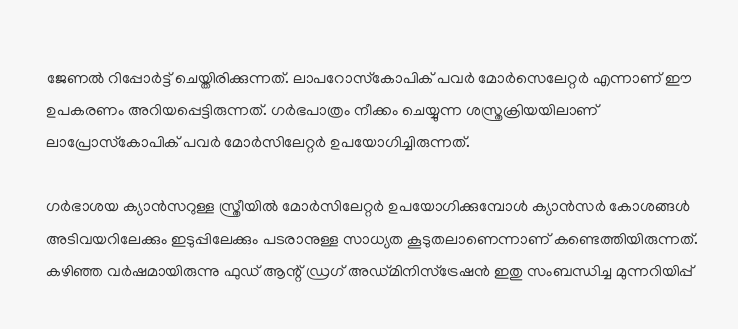ജേണല്‍ റിപ്പോര്‍ട്ട് ചെയ്തിരിക്കുന്നത്. ലാപറോസ്‌കോപിക് പവര്‍ മോര്‍സെലേറ്റര്‍ എന്നാണ് ഈ ഉപകരണം അറിയപ്പെട്ടിരുന്നത്. ഗര്‍ഭപാത്രം നീക്കം ചെയ്യുന്ന ശസ്ത്രക്രിയയിലാണ് ലാപ്രോസ്‌കോപിക് പവര്‍ മോര്‍സിലേറ്റര്‍ ഉപയോഗിച്ചിരുന്നത്.

ഗര്‍ഭാശയ ക്യാന്‍സറുള്ള സ്ത്രീയില്‍ മോര്‍സിലേറ്റര്‍ ഉപയോഗിക്കുമ്പോള്‍ ക്യാന്‍സര്‍ കോശങ്ങള്‍ അടിവയറിലേക്കും ഇടുപ്പിലേക്കും പടരാനുള്ള സാധ്യത കൂടുതലാണെന്നാണ് കണ്ടെത്തിയിരുന്നത്. കഴിഞ്ഞ വര്‍ഷമായിരുന്നു ഫുഡ് ആന്റ് ഡ്രഗ് അഡ്മിനിസ്‌ട്രേഷന്‍ ഇതു സംബന്ധിച്ച മുന്നറിയിപ്പ്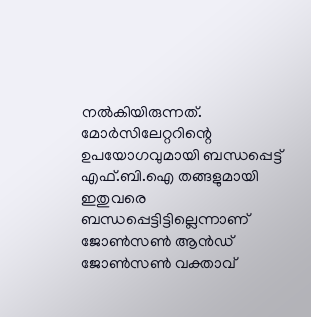നല്‍കിയിരുന്നത്. മോര്‍സിലേറ്ററിന്റെ ഉപയോഗവുമായി ബന്ധപ്പെട്ട് എഫ്.ബി.ഐ തങ്ങളുമായി ഇതുവരെ ബന്ധപ്പെട്ടിട്ടില്ലെന്നാണ് ജോണ്‍സണ്‍ ആന്‍ഡ് ജോണ്‍സണ്‍ വക്താവ്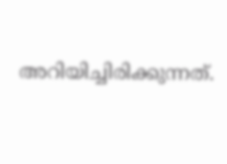അറിയിച്ചിരിക്കുന്നത്.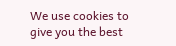We use cookies to give you the best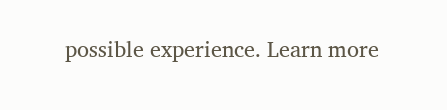possible experience. Learn more